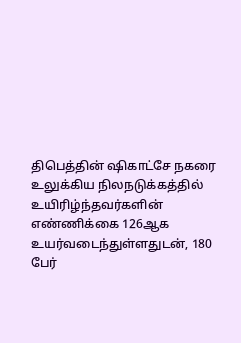திபெத்தின் ஷிகாட்சே நகரை உலுக்கிய நிலநடுக்கத்தில் உயிரிழ்ந்தவர்களின் எண்ணிக்கை 126ஆக உயர்வடைந்துள்ளதுடன், 180 பேர்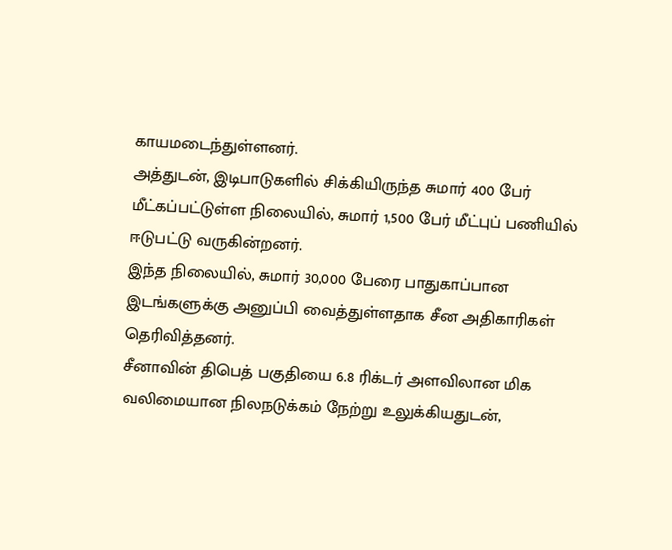காயமடைந்துள்ளனர்.
அத்துடன், இடிபாடுகளில் சிக்கியிருந்த சுமார் 400 பேர் மீட்கப்பட்டுள்ள நிலையில், சுமார் 1,500 பேர் மீட்புப் பணியில் ஈடுபட்டு வருகின்றனர்.
இந்த நிலையில், சுமார் 30,000 பேரை பாதுகாப்பான இடங்களுக்கு அனுப்பி வைத்துள்ளதாக சீன அதிகாரிகள் தெரிவித்தனர்.
சீனாவின் திபெத் பகுதியை 6.8 ரிக்டர் அளவிலான மிக வலிமையான நிலநடுக்கம் நேற்று உலுக்கியதுடன்,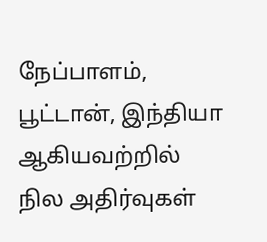நேப்பாளம், பூட்டான், இந்தியா ஆகியவற்றில் நில அதிர்வுகள்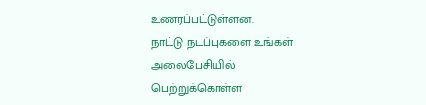உணரப்பட்டுள்ளன.
நாட்டு நடப்புகளை உங்கள் அலைபேசியில் பெற்றுக்கொள்ள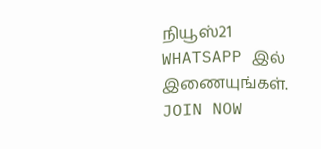நியூஸ்21
WHATSAPP இல் இணையுங்கள்.
JOIN NOW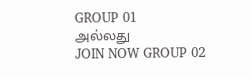GROUP 01
அல்லது
JOIN NOW GROUP 02